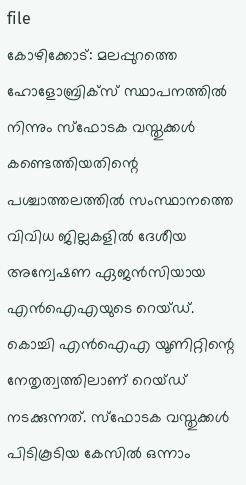file
കോഴിക്കോട്: മലപ്പുറത്തെ ഹോളോബ്രിക്സ് സ്ഥാപനത്തിൽ നിന്നും സ്ഫോടക വസ്തുക്കൾ കണ്ടെത്തിയതിന്റെ പശ്ചാത്തലത്തിൽ സംസ്ഥാനത്തെ വിവിധ ജില്ലകളിൽ ദേശീയ അന്വേഷണ ഏജൻസിയായ എൻഐഎയുടെ റെയ്ഡ്.
കൊച്ചി എൻഐഎ യൂണിറ്റിന്റെ നേതൃത്വത്തിലാണ് റെയ്ഡ് നടക്കുന്നത്. സ്ഫോടക വസ്തുക്കൾ പിടികൂടിയ കേസിൽ ഒന്നാം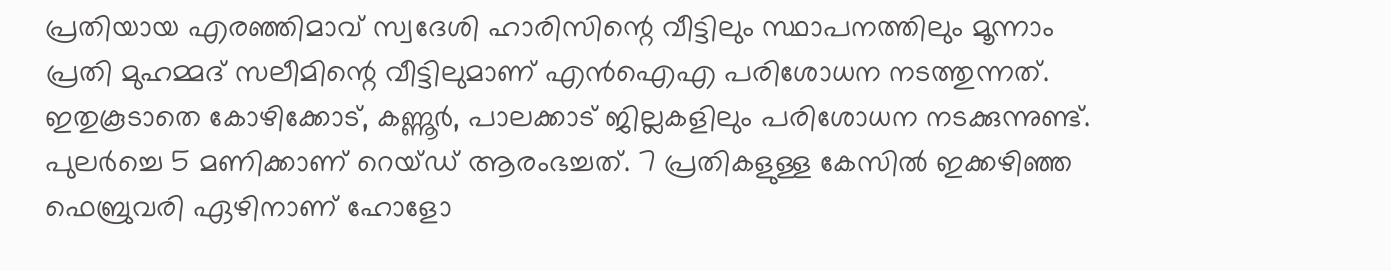പ്രതിയായ എരഞ്ഞിമാവ് സ്വദേശി ഹാരിസിന്റെ വീട്ടിലും സ്ഥാപനത്തിലും മൂന്നാം പ്രതി മുഹമ്മദ് സലീമിന്റെ വീട്ടിലുമാണ് എൻഐഎ പരിശോധന നടത്തുന്നത്.
ഇതുകൂടാതെ കോഴിക്കോട്, കണ്ണൂർ, പാലക്കാട് ജില്ലകളിലും പരിശോധന നടക്കുന്നുണ്ട്. പുലർച്ചെ 5 മണിക്കാണ് റെയ്ഡ് ആരംഭച്ചത്. 7 പ്രതികളുള്ള കേസിൽ ഇക്കഴിഞ്ഞ ഫെബ്രുവരി ഏഴിനാണ് ഹോളോ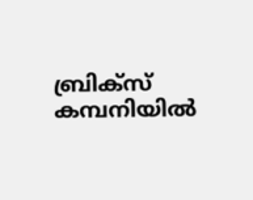ബ്രിക്സ് കമ്പനിയിൽ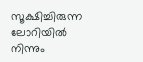സൂക്ഷിച്ചിരുന്ന ലോറിയിൽ നിന്നും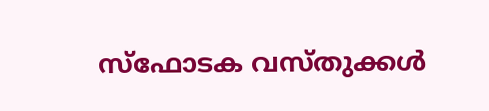സ്ഫോടക വസ്തുക്കൾ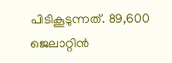പിടികൂടുന്നത്. 89,600 ജെലാറ്റിൻ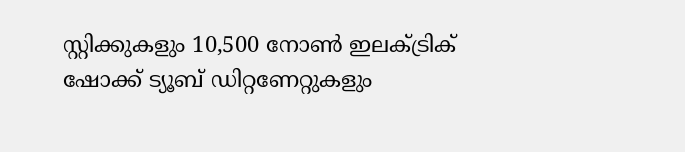സ്റ്റിക്കുകളും 10,500 നോൺ ഇലക്ട്രിക് ഷോക്ക് ട്യൂബ് ഡിറ്റണേറ്റുകളും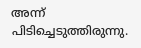അന്ന് പിടിച്ചെടുത്തിരുന്നു.